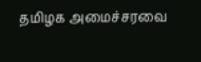தமிழக அமைச்சரவை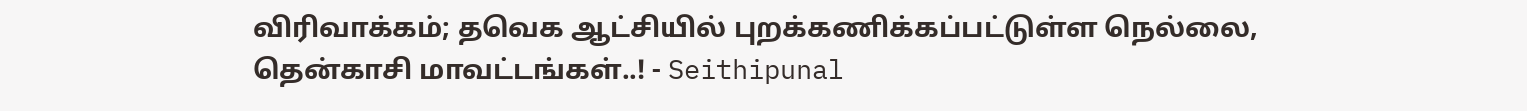விரிவாக்கம்; தவெக ஆட்சியில் புறக்கணிக்கப்பட்டுள்ள நெல்லை, தென்காசி மாவட்டங்கள்..! - Seithipunal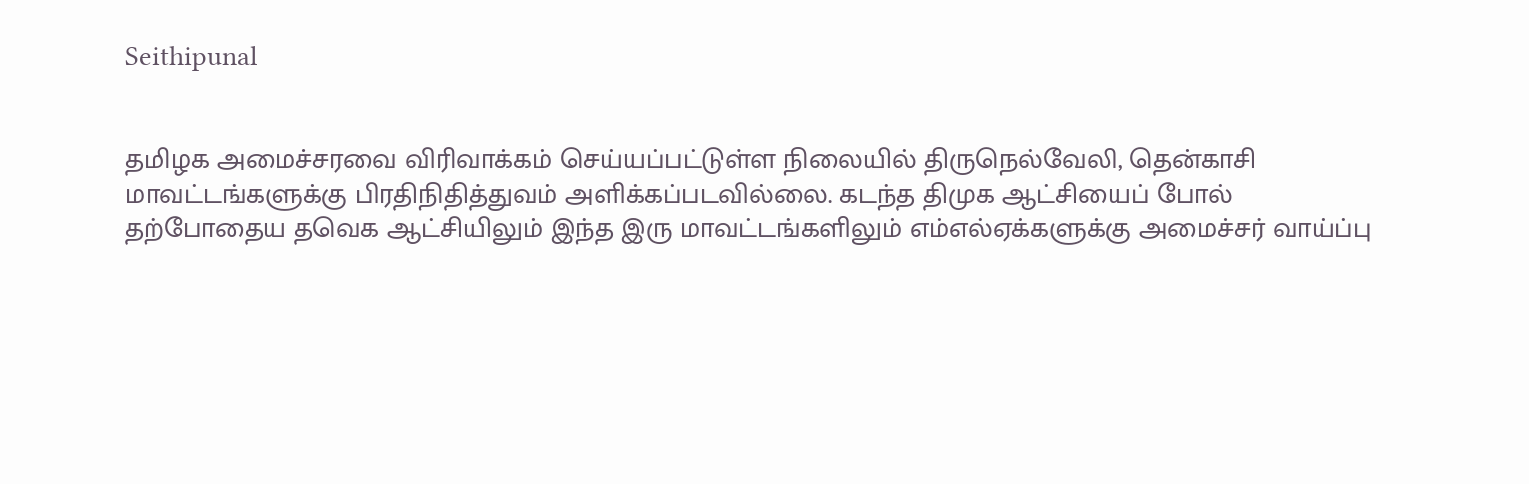Seithipunal


தமிழக அமைச்சரவை விரிவாக்கம் செய்யப்பட்டுள்ள நிலையில் திருநெல்வேலி, தென்காசி மாவட்டங்களுக்கு பிரதிநிதித்துவம் அளிக்கப்படவில்லை. கடந்த திமுக ஆட்சியைப் போல் தற்போதைய தவெக ஆட்சியிலும் இந்த இரு மாவட்டங்களிலும் எம்எல்ஏக்களுக்கு அமைச்சர் வாய்ப்பு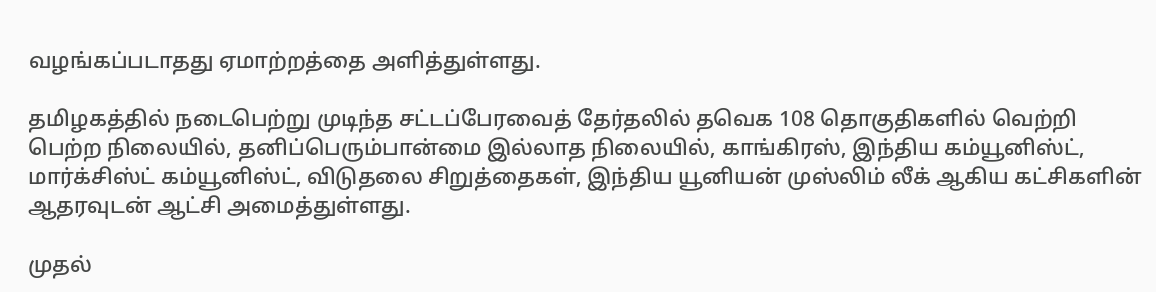வழங்கப்படாதது ஏமாற்றத்தை அளித்துள்ளது.

தமிழகத்தில் நடைபெற்று முடிந்த சட்டப்பேரவைத் தேர்தலில் தவெக 108 தொகுதிகளில் வெற்றி பெற்ற நிலையில், தனிப்பெரும்பான்மை இல்லாத நிலையில், காங்கிரஸ், இந்திய கம்யூனிஸ்ட், மார்க்சிஸ்ட் கம்யூனிஸ்ட், விடுதலை சிறுத்தைகள், இந்திய யூனியன் முஸ்லிம் லீக் ஆகிய கட்சிகளின் ஆதரவுடன் ஆட்சி அமைத்துள்ளது.

முதல்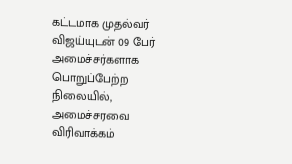கட்டமாக முதல்வர் விஜய்யுடன் 09 பேர் அமைச்சர்களாக பொறுப்பேற்ற நிலையில், அமைச்சரவை விரிவாக்கம்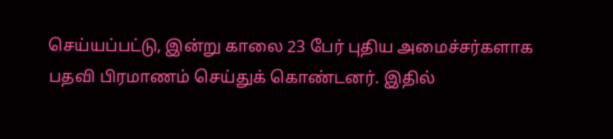செய்யப்பட்டு, இன்று காலை 23 பேர் புதிய அமைச்சர்களாக பதவி பிரமாணம் செய்துக் கொண்டனர். இதில்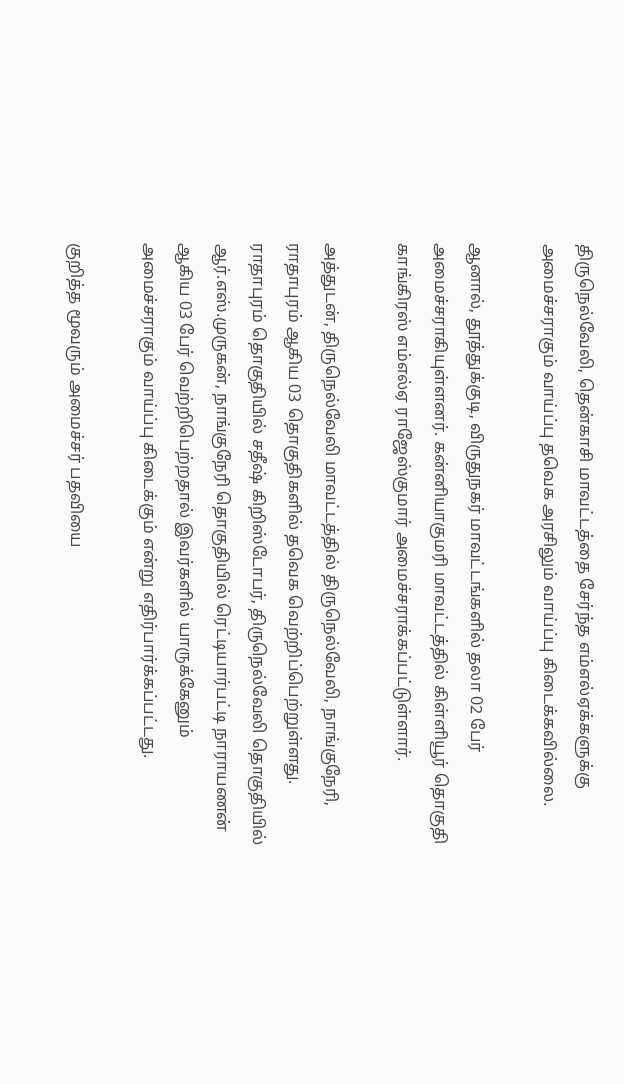திருநெல்வேலி, தென்காசி மாவட்டத்தை சேர்ந்த எம்எல்ஏக்களுக்கு அமைச்சராகும் வாய்ப்பு தவெக அரசிலும் வாய்ப்பு கிடைக்கவில்லை.

ஆனால், தூத்துக்குடி, விருதுநகர் மாவட்டங்களில் தலா 02 பேர் அமைச்சராகியுள்ளனர். கன்னியாகுமரி மாவட்டத்தில் கிள்ளியூர் தொகுதி காங்கிரஸ் எம்எல்ஏ ராஜேஸ்குமார் அமைச்சராக்கப்பட்டுள்ளார்.

அத்துடன், திருநெல்வேலி மாவட்டத்தில் திருநெல்வேலி, நாங்குநேரி, ராதாபுரம் ஆகிய 03 தொகுதிகளில் தவெக வெற்றிப்பெற்றுள்ளது. ராதாபுரம் தொகுதியில் சதீஷ் கிறிஸ்டோபர், திருநெல்வேலி தொகுதியில் ஆர்.எஸ்.முருகன், நாங்குநேரி தொகுதியில் ரெட்டியார்பட்டி நாராயணன் ஆகிய 03 பேர் வெற்றிபெற்றதால் இவர்களில் யாருக்கேனும் அமைச்சராகும் வாய்ப்பு கிடைக்கும் என்று எதிர்பார்க்கப்பட்டது.

குறித்த மூவரும் அமைச்சர் பதவியை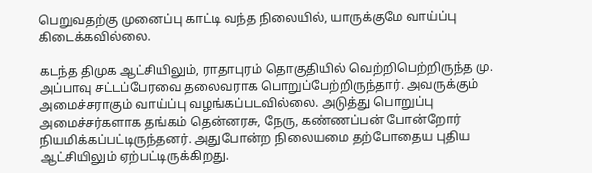பெறுவதற்கு முனைப்பு காட்டி வந்த நிலையில், யாருக்குமே வாய்ப்பு கிடைக்கவில்லை.

கடந்த திமுக ஆட்சியிலும், ராதாபுரம் தொகுதியில் வெற்றிபெற்றிருந்த மு. அப்பாவு சட்டப்பேரவை தலைவராக பொறுப்பேற்றிருந்தார். அவருக்கும் அமைச்சராகும் வாய்ப்பு வழங்கப்படவில்லை. அடுத்து பொறுப்பு அமைச்சர்களாக தங்கம் தென்னரசு, நேரு, கண்ணப்பன் போன்றோர் நியமிக்கப்பட்டிருந்தனர். அதுபோன்ற நிலையமை தற்போதைய புதிய ஆட்சியிலும் ஏற்பட்டிருக்கிறது.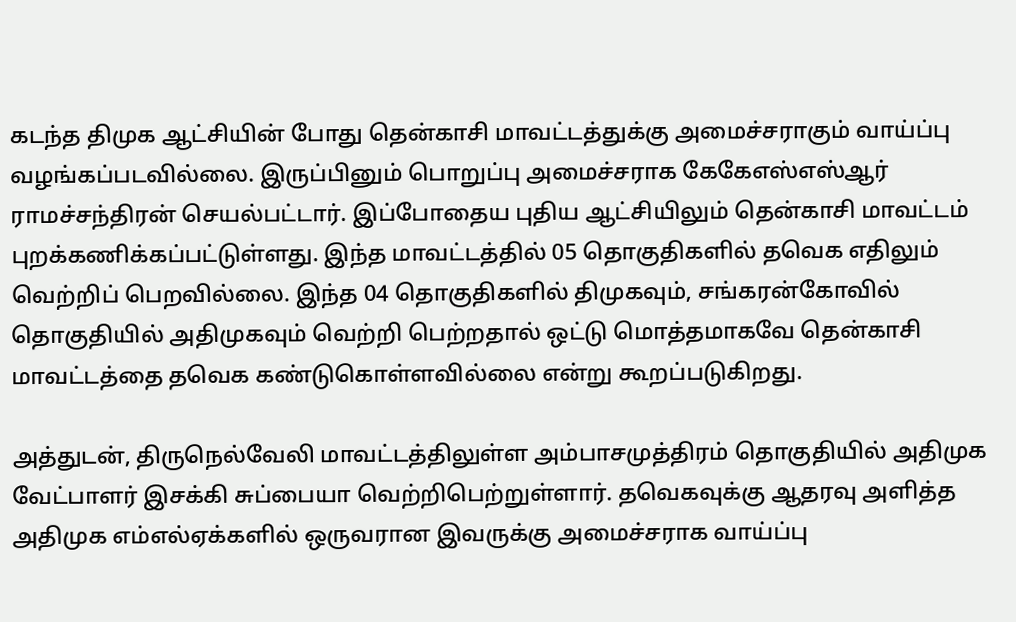கடந்த திமுக ஆட்சியின் போது தென்காசி மாவட்டத்துக்கு அமைச்சராகும் வாய்ப்பு வழங்கப்படவில்லை. இருப்பினும் பொறுப்பு அமைச்சராக கேகேஎஸ்எஸ்ஆர் ராமச்சந்திரன் செயல்பட்டார். இப்போதைய புதிய ஆட்சியிலும் தென்காசி மாவட்டம் புறக்கணிக்கப்பட்டுள்ளது. இந்த மாவட்டத்தில் 05 தொகுதிகளில் தவெக எதிலும் வெற்றிப் பெறவில்லை. இந்த 04 தொகுதிகளில் திமுகவும், சங்கரன்கோவில் தொகுதியில் அதிமுகவும் வெற்றி பெற்றதால் ஒட்டு மொத்தமாகவே தென்காசி மாவட்டத்தை தவெக கண்டுகொள்ளவில்லை என்று கூறப்படுகிறது.

அத்துடன், திருநெல்வேலி மாவட்டத்திலுள்ள அம்பாசமுத்திரம் தொகுதியில் அதிமுக வேட்பாளர் இசக்கி சுப்பையா வெற்றிபெற்றுள்ளார். தவெகவுக்கு ஆதரவு அளித்த அதிமுக எம்எல்ஏக்களில் ஒருவரான இவருக்கு அமைச்சராக வாய்ப்பு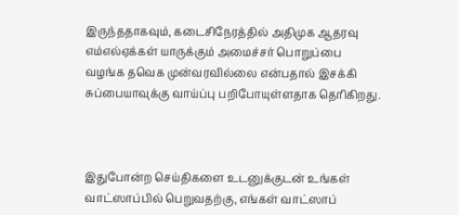இருந்ததாகவும், கடைசிநேரத்தில் அதிமுக ஆதரவு எம்எல்ஏக்கள் யாருக்கும் அமைச்சர் பொறுப்பை வழங்க தவெக முன்வரவில்லை என்பதால் இசக்கி சுப்பையாவுக்கு வாய்ப்பு பறிபோயுள்ளதாக தெரிகிறது.



இதுபோன்ற செய்திகளை உடனுக்குடன் உங்கள் வாட்ஸாப்பில் பெறுவதற்கு, எங்கள் வாட்ஸாப்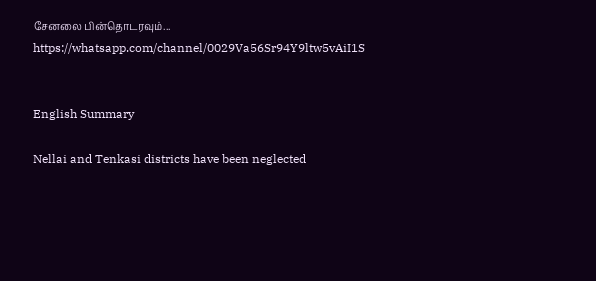சேனலை பின்தொடரவும்... https://whatsapp.com/channel/0029Va56Sr94Y9ltw5vAiI1S


English Summary

Nellai and Tenkasi districts have been neglected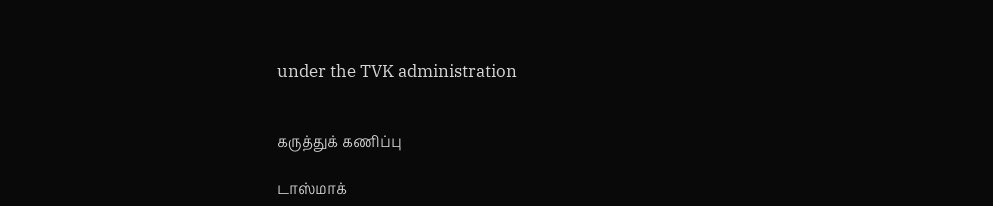under the TVK administration


கருத்துக் கணிப்பு

டாஸ்மாக்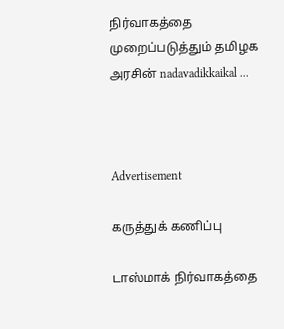நிர்வாகத்தை முறைப்படுத்தும் தமிழக அரசின் nadavadikkaikal ...



Advertisement

கருத்துக் கணிப்பு

டாஸ்மாக் நிர்வாகத்தை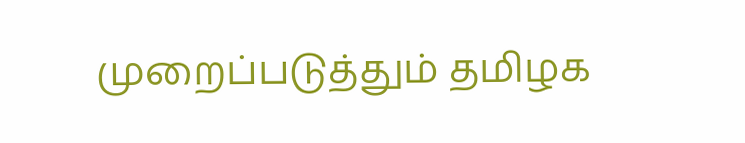முறைப்படுத்தும் தமிழக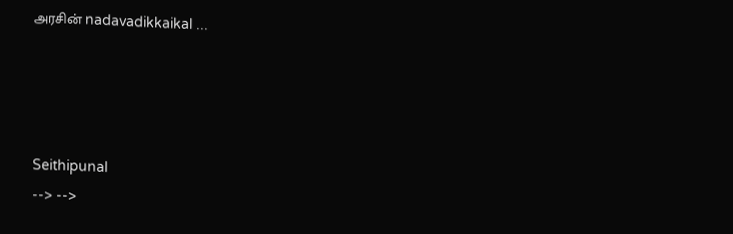அரசின் nadavadikkaikal ...




Seithipunal
--> -->